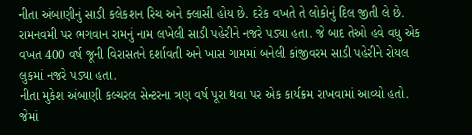નીતા અંબાણીનું સાડી કલેકશન રિચ અને ક્લાસી હોય છે. દરેક વખતે તે લોકોનું દિલ જીતી લે છે. રામનવમી પર ભગવાન રામનું નામ લખેલી સાડી પહેરીને નજરે પડ્યા હતા. જે બાદ તેઓ હવે વધુ એક વખત 400 વર્ષ જૂની વિરાસતને દર્શાવતી અને ખાસ ગામમાં બનેલી કાંજીવરમ સાડી પહેરીને રોયલ લુકમાં નજરે પડ્યા હતા.
નીતા મુકેશ અંબાણી કલ્ચરલ સેન્ટરના ત્રણ વર્ષ પૂરા થવા પર એક કાર્યક્રમ રાખવામાં આવ્યો હતો. જેમાં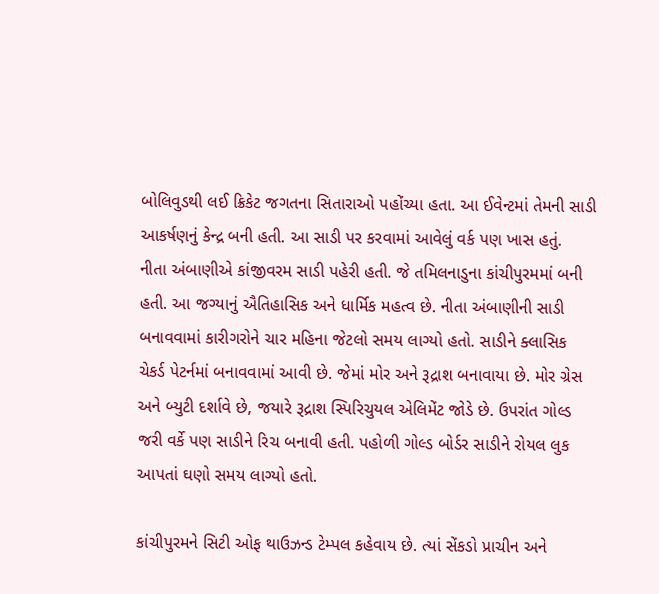બોલિવુડથી લઈ ક્રિકેટ જગતના સિતારાઓ પહોંચ્યા હતા. આ ઈવેન્ટમાં તેમની સાડી આકર્ષણનું કેન્દ્ર બની હતી. આ સાડી પર કરવામાં આવેલું વર્ક પણ ખાસ હતું.
નીતા અંબાણીએ કાંજીવરમ સાડી પહેરી હતી. જે તમિલનાડુના કાંચીપુરમમાં બની હતી. આ જગ્યાનું ઐતિહાસિક અને ધાર્મિક મહત્વ છે. નીતા અંબાણીની સાડી બનાવવામાં કારીગરોને ચાર મહિના જેટલો સમય લાગ્યો હતો. સાડીને ક્લાસિક ચેકર્ડ પેટર્નમાં બનાવવામાં આવી છે. જેમાં મોર અને રૂદ્રાશ બનાવાયા છે. મોર ગ્રેસ અને બ્યુટી દર્શાવે છે, જયારે રૂદ્રાશ સ્પિરિચુયલ એલિમેંટ જોડે છે. ઉપરાંત ગોલ્ડ જરી વર્કે પણ સાડીને રિચ બનાવી હતી. પહોળી ગોલ્ડ બોર્ડર સાડીને રોયલ લુક આપતાં ઘણો સમય લાગ્યો હતો.

કાંચીપુરમને સિટી ઓફ થાઉઝન્ડ ટેમ્પલ કહેવાય છે. ત્યાં સેંકડો પ્રાચીન અને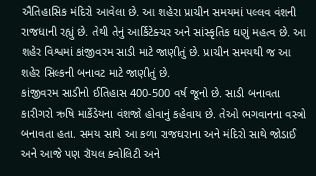ઐતિહાસિક મંદિરો આવેલા છે. આ શહેરા પ્રાચીન સમયમાં પલ્લવ વંશની રાજધાની રહ્યું છે. તેથી તેનું આર્કિટેક્ચર અને સાંસ્કૃતિક ઘણું મહત્વ છે. આ શહેર વિશ્વમાં કાંજીવરમ સાડી માટે જાણીતું છે. પ્રાચીન સમયથી જ આ શહેર સિલ્કની બનાવટ માટે જાણીતું છે.
કાંજીવરમ સાડીનો ઈતિહાસ 400-500 વર્ષ જૂનો છે. સાડી બનાવતા કારીગરો ઋષિ માર્કેંડેયના વંશજો હોવાનું કહેવાય છે. તેઓ ભગવાનના વસ્ત્રો બનાવતા હતા. સમય સાથે આ કળા રાજઘરાના અને મંદિરો સાથે જોડાઈ અને આજે પણ રૉયલ ક્વોલિટી અને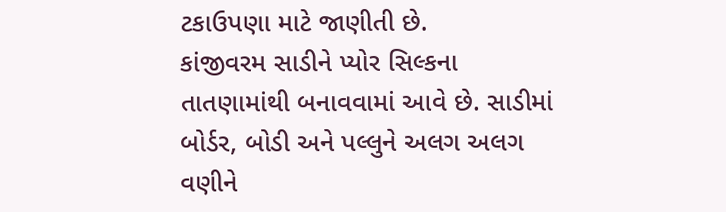ટકાઉપણા માટે જાણીતી છે.
કાંજીવરમ સાડીને પ્યોર સિલ્કના તાતણામાંથી બનાવવામાં આવે છે. સાડીમાં બોર્ડર, બોડી અને પલ્લુને અલગ અલગ વણીને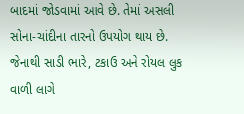બાદમાં જોડવામાં આવે છે. તેમાં અસલી સોના-ચાંદીના તારનો ઉપયોગ થાય છે. જેનાથી સાડી ભારે, ટકાઉ અને રોયલ લુક વાળી લાગે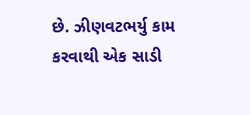છે. ઝીણવટભર્યુ કામ કરવાથી એક સાડી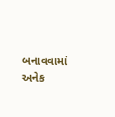બનાવવામાં અનેક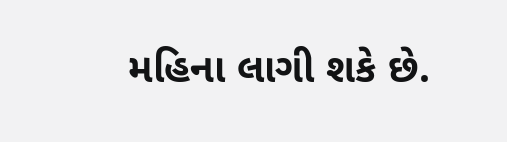મહિના લાગી શકે છે.